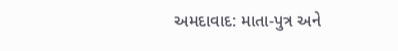અમદાવાદ: માતા-પુત્ર અને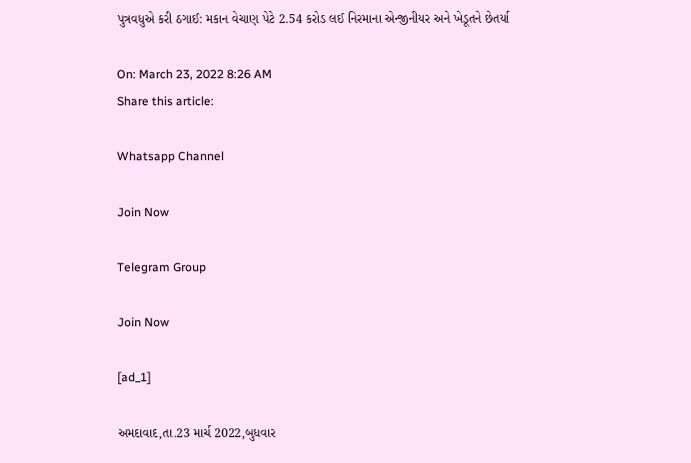પુત્રવધુએ કરી ઠગાઈ: મકાન વેચાણ પેટે 2.54 કરોડ લઈ નિરમાના એન્જીનીયર અને ખેડૂતને છેતર્યા

On: March 23, 2022 8:26 AM
Share this article:

Whatsapp Channel

Join Now

Telegram Group

Join Now

[ad_1]

અમદાવાદ,તા.23 માર્ચ 2022,બુધવાર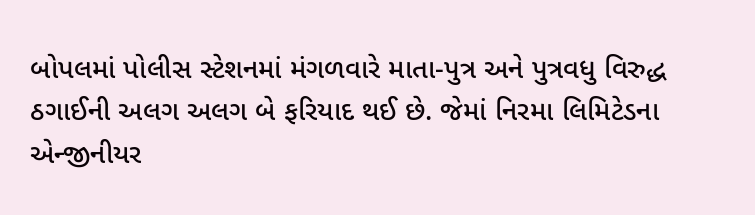બોપલમાં પોલીસ સ્ટેશનમાં મંગળવારે માતા-પુત્ર અને પુત્રવધુ વિરુદ્ધ ઠગાઈની અલગ અલગ બે ફરિયાદ થઈ છે. જેમાં નિરમા લિમિટેડના એન્જીનીયર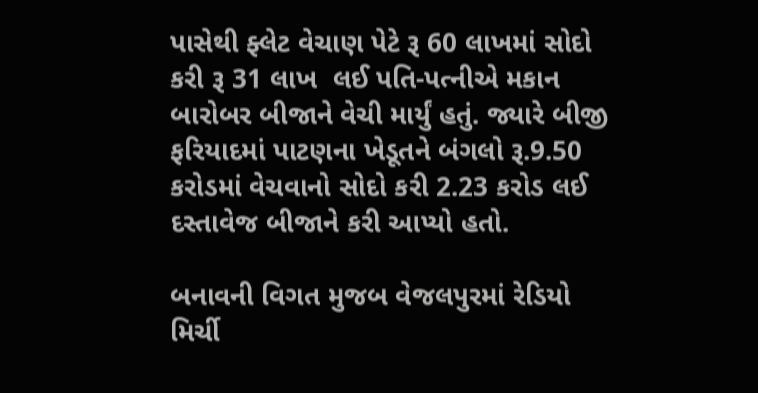પાસેથી ફ્લેટ વેચાણ પેટે રૂ 60 લાખમાં સોદો કરી રૂ 31 લાખ  લઈ પતિ-પત્નીએ મકાન બારોબર બીજાને વેચી માર્યું હતું. જ્યારે બીજી ફરિયાદમાં પાટણના ખેડૂતને બંગલો રૂ.9.50 કરોડમાં વેચવાનો સોદો કરી 2.23 કરોડ લઈ દસ્તાવેજ બીજાને કરી આપ્યો હતો.

બનાવની વિગત મુજબ વેજલપુરમાં રેડિયો મિર્ચી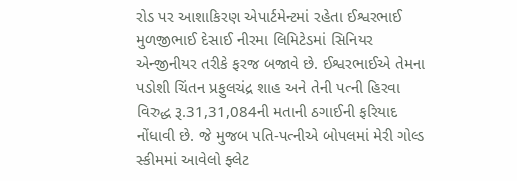રોડ પર આશાકિરણ એપાર્ટમેન્ટમાં રહેતા ઈશ્વરભાઈ મુળજીભાઈ દેસાઈ નીરમા લિમિટેડમાં સિનિયર એન્જીનીયર તરીકે ફરજ બજાવે છે. ઈશ્વરભાઈએ તેમના પડોશી ચિંતન પ્રફુલચંદ્ર શાહ અને તેની પત્ની હિરવા વિરુદ્ધ રૂ.31,31,084ની મતાની ઠગાઈની ફરિયાદ નોંધાવી છે. જે મુજબ પતિ-પત્નીએ બોપલમાં મેરી ગોલ્ડ સ્કીમમાં આવેલો ફ્લેટ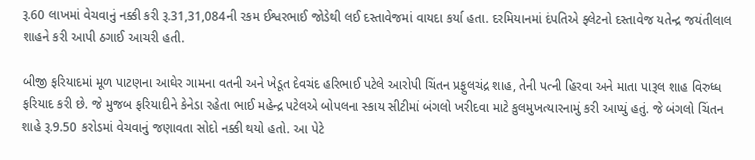રૂ.60 લાખમાં વેચવાનું નક્કી કરી રૂ.31,31,084ની રકમ ઈશ્વરભાઈ જોડેથી લઈ દસ્તાવેજમાં વાયદા કર્યા હતા. દરમિયાનમાં દંપતિએ ફ્લેટનો દસ્તાવેજ યતેન્દ્ર જયંતીલાલ શાહને કરી આપી ઠગાઈ આચરી હતી.

બીજી ફરિયાદમાં મૂળ પાટણના આઘેર ગામના વતની અને ખેડૂત દેવચંદ હરિભાઈ પટેલે આરોપી ચિંતન પ્રફુલચંદ્ર શાહ, તેની પત્ની હિરવા અને માતા પારૂલ શાહ વિરુધ્ધ ફરિયાદ કરી છે. જે મુજબ ફરિયાદીને કેનેડા રહેતા ભાઈ મહેન્દ્ર પટેલએ બોપલના સ્કાય સીટીમાં બંગલો ખરીદવા માટે કુલમુખત્યારનામું કરી આપ્યું હતું. જે બંગલો ચિંતન શાહે રૂ.9.50 કરોડમાં વેચવાનું જણાવતા સોદો નક્કી થયો હતો. આ પેટે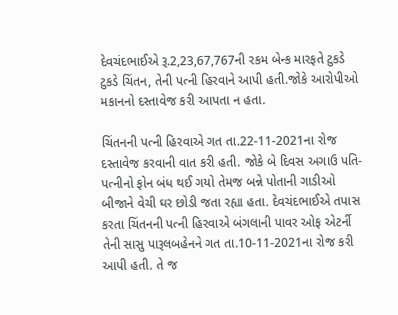દેવચંદભાઈએ રૂ.2,23,67,767ની રકમ બેન્ક મારફતે ટુકડે ટુકડે ચિંતન, તેની પત્ની હિરવાને આપી હતી.જોકે આરોપીઓ મકાનનો દસ્તાવેજ કરી આપતા ન હતા.

ચિંતનની પત્ની હિરવાએ ગત તા.22-11-2021ના રોજ દસ્તાવેજ કરવાની વાત કરી હતી. જોકે બે દિવસ અગાઉ પતિ-પત્નીનો ફોન બંધ થઈ ગયો તેમજ બન્ને પોતાની ગાડીઓ બીજાને વેચી ઘર છોડી જતા રહ્યા હતા. દેવચંદભાઈએ તપાસ કરતા ચિંતનની પત્ની હિરવાએ બંગલાની પાવર ઓફ એટર્ની તેની સાસુ પારૂલબહેનને ગત તા.10-11-2021ના રોજ કરી આપી હતી. તે જ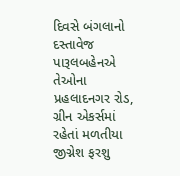દિવસે બંગલાનો દસ્તાવેજ પારૂલબહેનએ તેઓના પ્રહલાદનગર રોડ, ગ્રીન એકર્સમાં રહેતાં મળતીયા જીગ્નેશ ફરશુ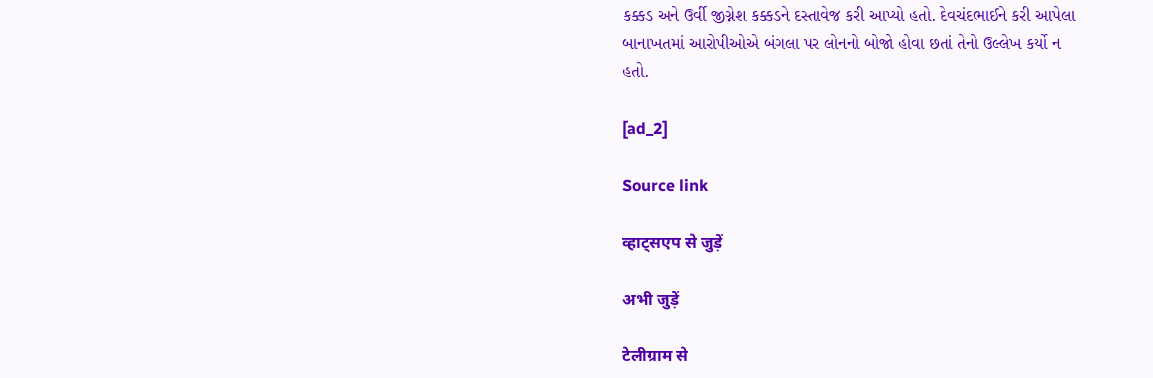કક્કડ અને ઉર્વી જીગ્નેશ કક્કડને દસ્તાવેજ કરી આપ્યો હતો. દેવચંદભાઈને કરી આપેલા બાનાખતમાં આરોપીઓએ બંગલા પર લોનનો બોજો હોવા છતાં તેનો ઉલ્લેખ કર્યો ન હતો.

[ad_2]

Source link

व्हाट्सएप से जुड़ें

अभी जुड़ें

टेलीग्राम से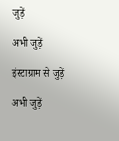जुड़ें

अभी जुड़ें

इंस्टाग्राम से जुड़ें

अभी जुड़ें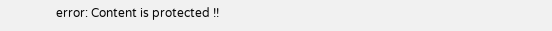error: Content is protected !!